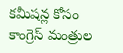కమీషన్ల కోసం కాంగ్రెస్ మంత్రుల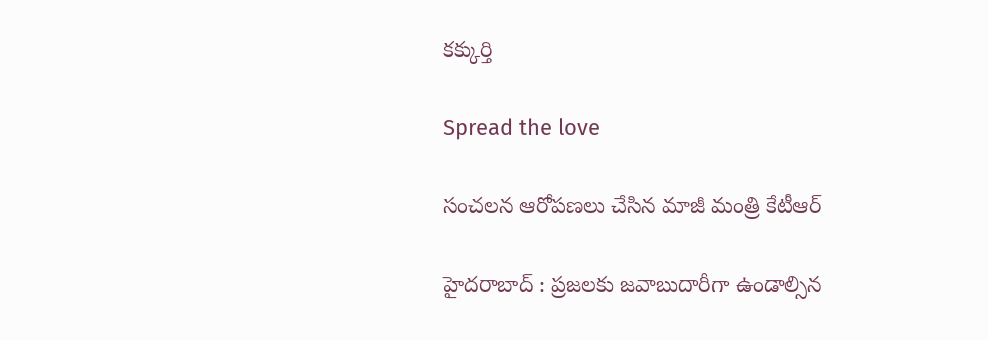క‌క్కుర్తి

Spread the love

సంచ‌ల‌న ఆరోప‌ణ‌లు చేసిన మాజీ మంత్రి కేటీఆర్

హైద‌రాబాద్ : ప్ర‌జ‌ల‌కు జ‌వాబుదారీగా ఉండాల్సిన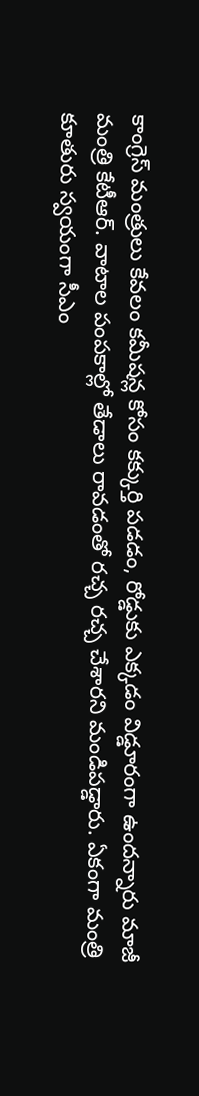కాంగ్రెస్ మంత్రులు కేవ‌లం క‌మీష‌న్ల కోసం క‌క్కుర్తి ప‌డ‌డం, రోడ్డుకు ఎక్క‌డం విడ్డూరంగా ఉంద‌న్నారు మాజీ మంత్రి కేటీఆర్. వాటాల పంప‌కాల్లో తేడాలు రావ‌డంతో ర‌చ్చ ర‌చ్చ చేశార‌ని మండిప‌డ్డారు. ఏకంగా మంత్రి కూతురు స్వ‌యంగా సీఎం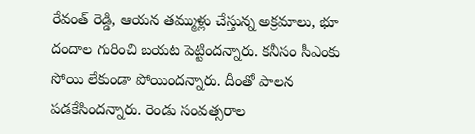రేవంత్ రెడ్డి, ఆయ‌న త‌మ్ముళ్లు చేస్తున్న అక్ర‌మాలు, భూ దందాల గురించి బ‌య‌ట పెట్టింద‌న్నారు. క‌నీసం సీఎంకు సోయి లేకుండా పోయింద‌న్నారు. దీంతో పాల‌న ప‌డ‌కేసింద‌న్నారు. రెండు సంవత్సరాల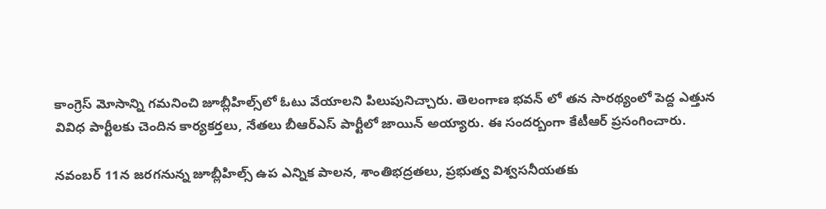కాంగ్రెస్ మోసాన్ని గమనించి జూబ్లీహిల్స్‌లో ఓటు వేయాలని పిలుపునిచ్చారు. తెలంగాణ భ‌వ‌న్ లో త‌న సార‌థ్యంలో పెద్ద ఎత్తున వివిధ పార్టీల‌కు చెందిన కార్య‌క‌ర్త‌లు, నేత‌లు బీఆర్ఎస్ పార్టీలో జాయిన్ అయ్యారు. ఈ సంద‌ర్బంగా కేటీఆర్ ప్ర‌సంగించారు.

నవంబర్ 11న జరగనున్న జూబ్లీహిల్స్ ఉప ఎన్నిక పాలన, శాంతిభద్రతలు, ప్రభుత్వ విశ్వసనీయతకు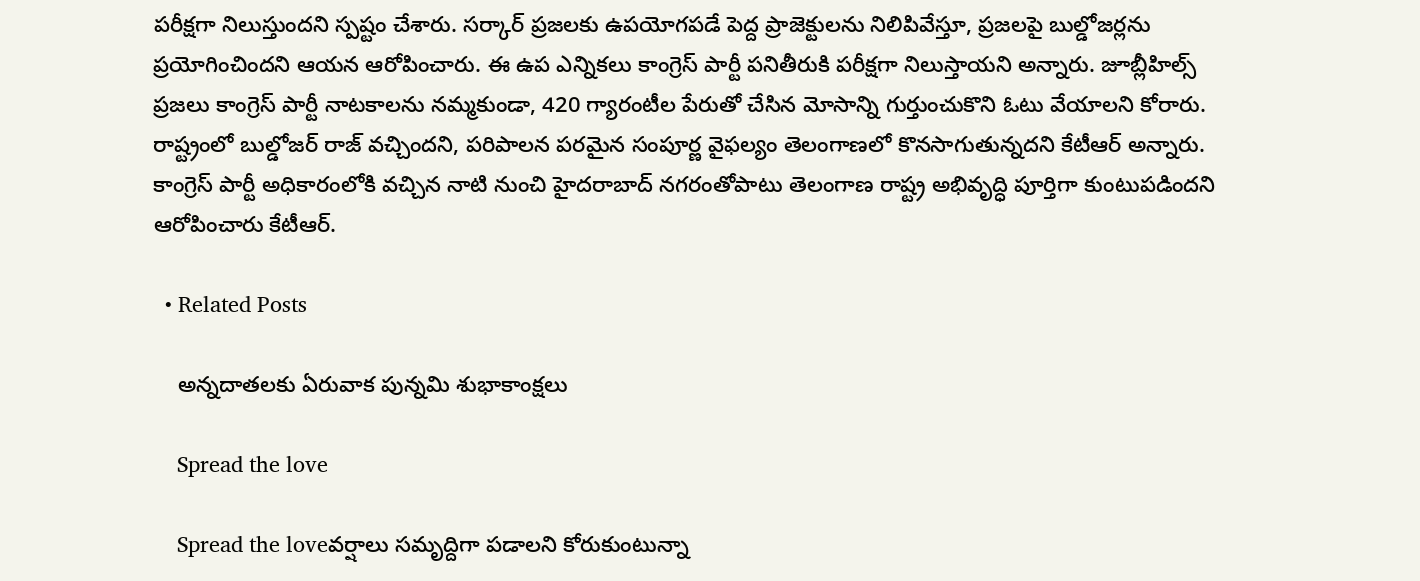పరీక్షగా నిలుస్తుందని స్ప‌ష్టం చేశారు. స‌ర్కార్ ప్రజలకు ఉపయోగపడే పెద్ద ప్రాజెక్టులను నిలిపివేస్తూ, ప్రజలపై బుల్డోజర్లను ప్రయోగించిందని ఆయన ఆరోపించారు. ఈ ఉప ఎన్నికలు కాంగ్రెస్ పార్టీ పనితీరుకి పరీక్షగా నిలుస్తాయని అన్నారు. జూబ్లీహిల్స్ ప్రజలు కాంగ్రెస్ పార్టీ నాటకాలను నమ్మకుండా, 420 గ్యారంటీల పేరుతో చేసిన మోసాన్ని గుర్తుంచుకొని ఓటు వేయాలని కోరారు. రాష్ట్రంలో బుల్డోజర్ రాజ్ వచ్చిందని, పరిపాలన పరమైన సంపూర్ణ వైఫల్యం తెలంగాణలో కొనసాగుతున్నదని కేటీఆర్ అన్నారు.
కాంగ్రెస్ పార్టీ అధికారంలోకి వచ్చిన నాటి నుంచి హైదరాబాద్ నగరంతోపాటు తెలంగాణ రాష్ట్ర అభివృద్ధి పూర్తిగా కుంటుపడిందని ఆరోపించారు కేటీఆర్.

  • Related Posts

    అన్నదాతలకు ఏరువాక పున్నమి శుభాకాంక్షలు

    Spread the love

    Spread the loveవ‌ర్షాలు స‌మృద్దిగా పడాల‌ని కోరుకుంటున్నా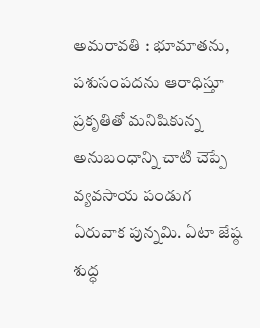అమ‌రావ‌తి : భూమాతను, పశుసంపదను ఆరాధిస్తూ ప్రకృతితో మనిషికున్న అనుబంధాన్ని చాటి చెప్పే వ్యవసాయ పండుగ ఏరువాక పున్నమి. ఏటా జేష్ఠ శుద్ధ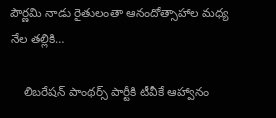పౌర్ణమి నాడు రైతులంతా ఆనందోత్సాహాల మధ్య నేల తల్లికి…

    లిబరేషన్ పాంథర్స్ పార్టీకి టీవీకే ఆహ్వానం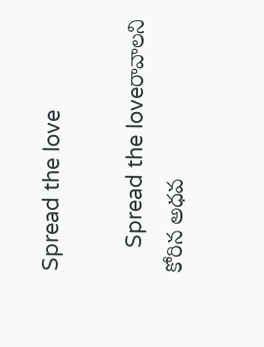Spread the love

    Spread the loveరావాల‌ని కోరిన అధ‌వ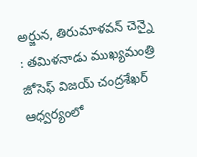అర్జున‌, తిరుమాళ‌వ‌న్ చెన్నై : త‌మిళ‌నాడు ముఖ్య‌మంత్రి జోసెఫ్ విజ‌య్ చంద్ర‌శేఖ‌ర్ ఆధ్వ‌ర్యంలో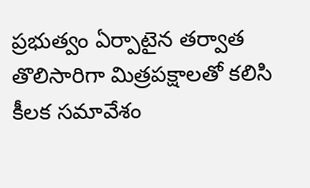ప్ర‌భుత్వం ఏర్పాటైన త‌ర్వాత తొలిసారిగా మిత్ర‌ప‌క్షాల‌తో క‌లిసి కీల‌క స‌మావేశం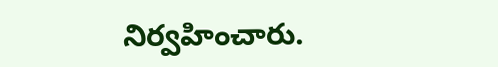నిర్వ‌హించారు.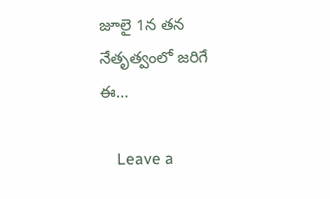జూలై 1న త‌న నేతృత్వంలో జ‌రిగే ఈ…

    Leave a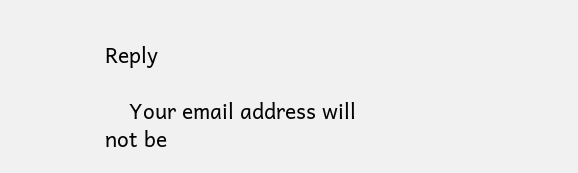Reply

    Your email address will not be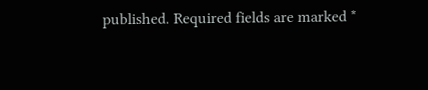published. Required fields are marked *